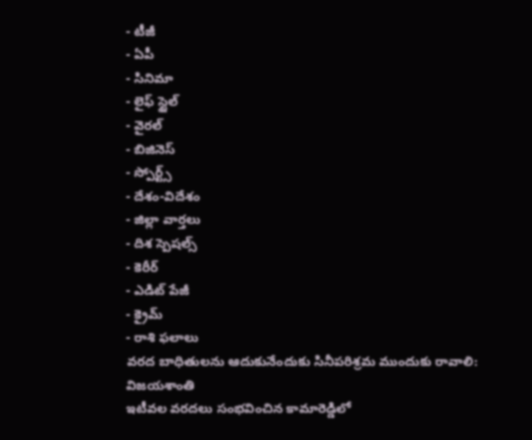- టీజీ
- ఏపీ
- సినిమా
- లైఫ్ స్టైల్
- వైరల్
- బిజినెస్
- స్పోర్ట్స్
- దేశం-విదేశం
- జిల్లా వార్తలు
- దిశ స్పెషల్స్
- కెరీర్
- ఎడిట్ పేజీ
- క్రైమ్
- రాశి ఫలాలు
వరద బాధితులను ఆదుకునేందుకు సినీపరిశ్రమ ముందుకు రావాలి: విజయశాంతి
ఇటీవల వరదలు సంభవించిన కామారెడ్డిలో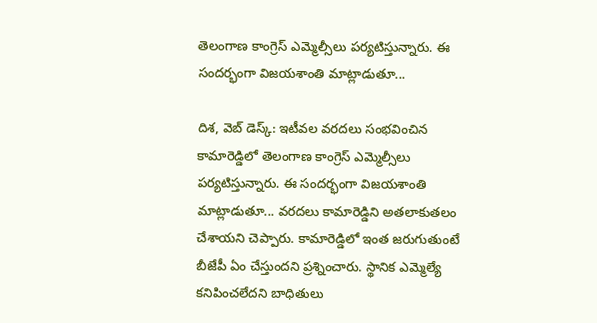తెలంగాణ కాంగ్రెస్ ఎమ్మెల్సీలు పర్యటిస్తున్నారు. ఈ సందర్భంగా విజయశాంతి మాట్లాడుతూ...

దిశ, వెబ్ డెస్క్: ఇటీవల వరదలు సంభవించిన కామారెడ్డిలో తెలంగాణ కాంగ్రెస్ ఎమ్మెల్సీలు పర్యటిస్తున్నారు. ఈ సందర్భంగా విజయశాంతి మాట్లాడుతూ... వరదలు కామారెడ్డిని అతలాకుతలం చేశాయని చెప్పారు. కామారెడ్డిలో ఇంత జరుగుతుంటే బీజేపీ ఏం చేస్తుందని ప్రశ్నించారు. స్థానిక ఎమ్మెల్యే కనిపించలేదని బాధితులు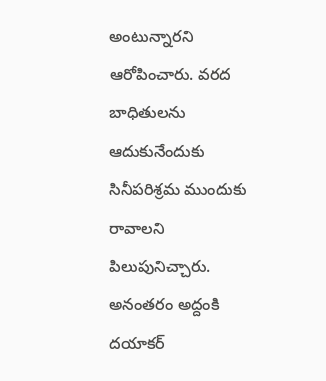అంటున్నారని ఆరోపించారు. వరద బాధితులను ఆదుకునేందుకు సినీపరిశ్రమ ముందుకు రావాలని పిలుపునిచ్చారు.
అనంతరం అద్దంకి దయాకర్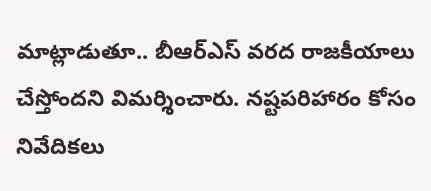మాట్లాడుతూ.. బీఆర్ఎస్ వరద రాజకీయాలు చేస్తోందని విమర్శించారు. నష్టపరిహారం కోసం నివేదికలు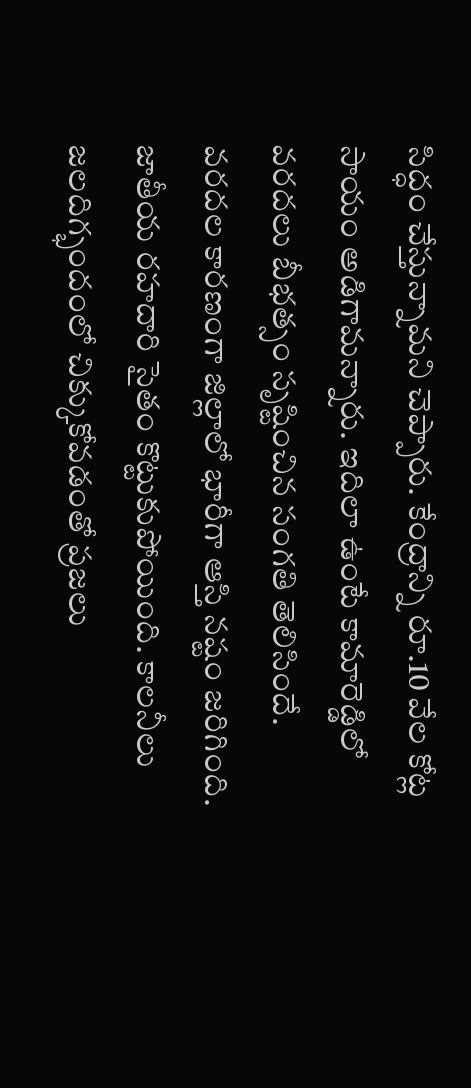సిద్ధం చేస్తున్నామని చెప్పారు. కేంద్రాన్ని రూ.10 వేల కోట్ల సాయం అడిగామన్నారు. ఇదిలా ఉంటే కామారెడ్డిలో వరదలు బీభత్సం సృష్టించిన సంగతి తెలిసిందే. వరదల కారణంగా జిల్లాలో భారీగా ఆస్తి నష్టం జరిగింది. జాతీయ రహదారి సైతం కొట్టుకుపోయింది. కాలనీలు జలదిగ్భందంలో చిక్కుకోవడంతో ప్రజలు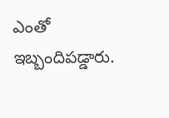ఎంతో ఇబ్బందిపడ్డారు.